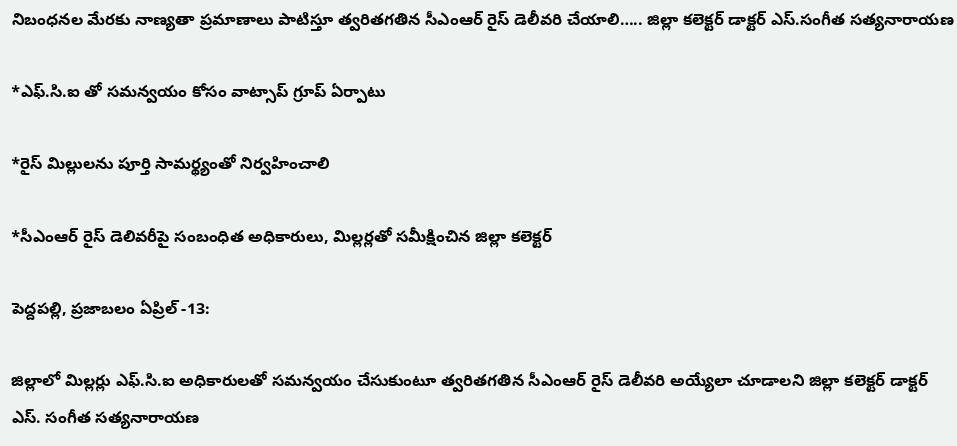నిబంధనల మేరకు నాణ్యతా ప్రమాణాలు పాటిస్తూ త్వరితగతిన సీఎంఆర్ రైస్ డెలీవరి చేయాలి….. జిల్లా కలెక్టర్ డాక్టర్ ఎస్.సంగీత సత్యనారాయణ

*ఎఫ్.సి.ఐ తో సమన్వయం కోసం వాట్సాప్ గ్రూప్ ఏర్పాటు

*రైస్ మిల్లులను పూర్తి సామర్థ్యంతో నిర్వహించాలి

*సీఎంఆర్ రైస్ డెలివరీపై సంబంధిత అధికారులు, మిల్లర్లతో సమీక్షించిన జిల్లా కలెక్టర్

పెద్దపల్లి, ప్రజాబలం ఏప్రిల్ -13:

జిల్లాలో మిల్లర్లు ఎఫ్.సి.ఐ అధికారులతో సమన్వయం చేసుకుంటూ త్వరితగతిన సీఎంఆర్ రైస్ డెలీవరి అయ్యేలా చూడాలని జిల్లా కలెక్టర్ డాక్టర్ ఎస్. సంగీత సత్యనారాయణ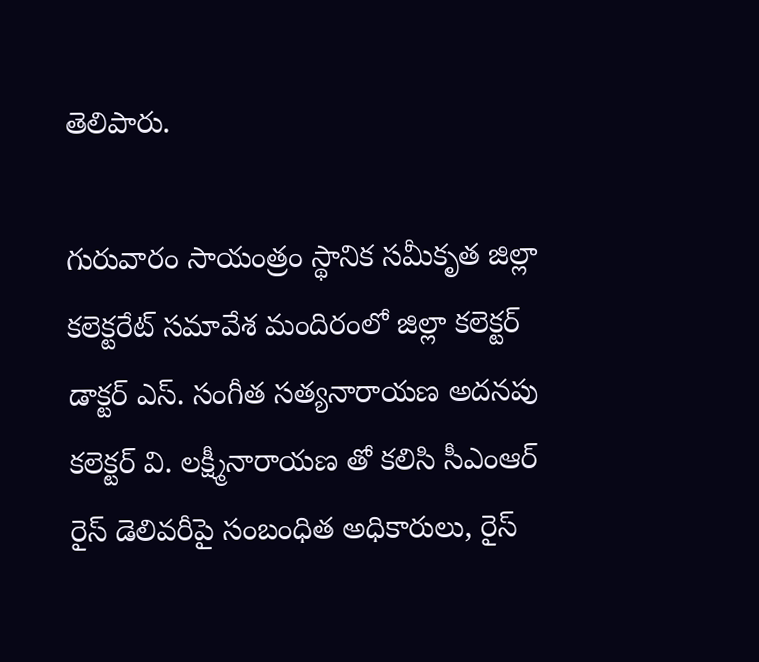తెలిపారు.

గురువారం సాయంత్రం స్థానిక సమీకృత జిల్లా కలెక్టరేట్ సమావేశ మందిరంలో జిల్లా కలెక్టర్ డాక్టర్ ఎస్. సంగీత సత్యనారాయణ అదనపు కలెక్టర్ వి. లక్ష్మీనారాయణ తో కలిసి సీఎంఆర్ రైస్ డెలివరీపై సంబంధిత అధికారులు, రైస్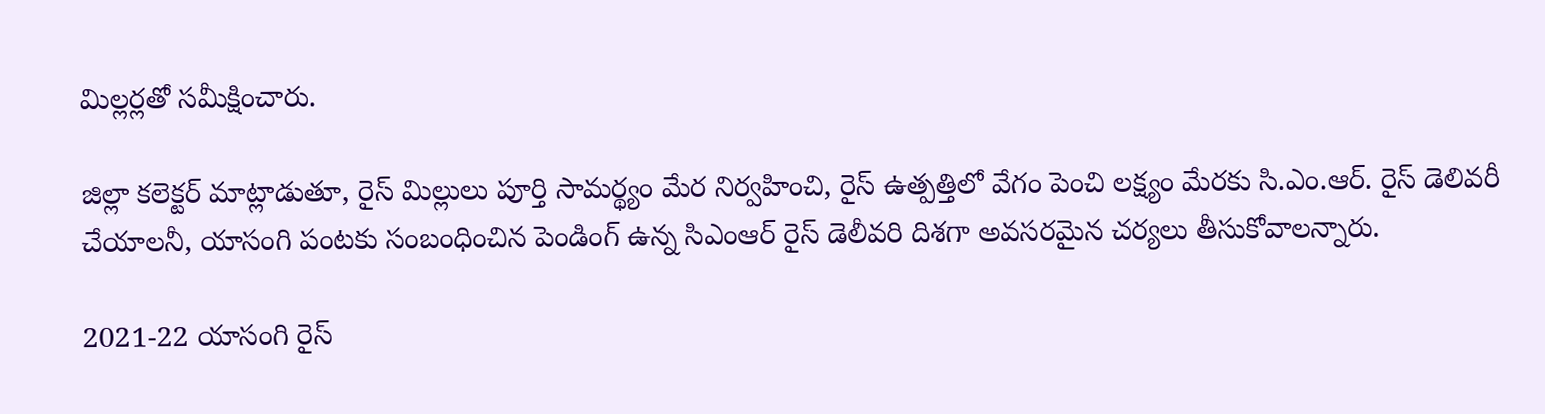మిల్లర్లతో సమీక్షించారు.

జిల్లా కలెక్టర్ మాట్లాడుతూ, రైస్ మిల్లులు పూర్తి సామర్థ్యం మేర నిర్వహించి, రైస్ ఉత్పత్తిలో వేగం పెంచి లక్ష్యం మేరకు సి.ఎం.ఆర్. రైస్ డెలివరీ చేయాలనీ, యాసంగి పంటకు సంబంధించిన పెండింగ్ ఉన్న సిఎంఆర్ రైస్ డెలీవరి దిశగా అవసరమైన చర్యలు తీసుకోవాలన్నారు.

2021-22 యాసంగి రైస్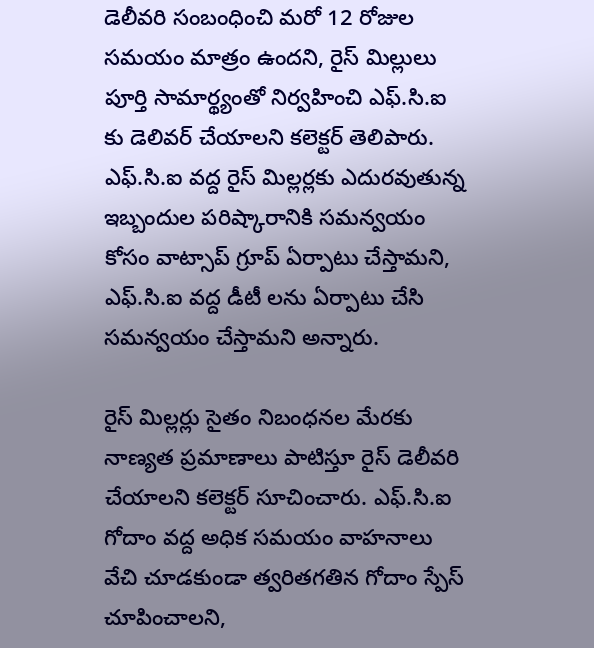డెలీవరి సంబంధించి మరో 12 రోజుల సమయం మాత్రం ఉందని, రైస్ మిల్లులు పూర్తి సామార్థ్యంతో నిర్వహించి ఎఫ్.సి.ఐ కు డెలివర్ చేయాలని కలెక్టర్ తెలిపారు. ఎఫ్.సి.ఐ వద్ద రైస్ మిల్లర్లకు ఎదురవుతున్న ఇబ్బందుల పరిష్కారానికి సమన్వయం కోసం వాట్సాప్ గ్రూప్ ఏర్పాటు చేస్తామని, ఎఫ్.సి.ఐ వద్ద డీటీ లను ఏర్పాటు చేసి సమన్వయం చేస్తామని అన్నారు.

రైస్ మిల్లర్లు సైతం నిబంధనల మేరకు నాణ్యత ప్రమాణాలు పాటిస్తూ రైస్ డెలీవరి చేయాలని కలెక్టర్ సూచించారు. ఎఫ్.సి.ఐ గోదాం వద్ద అధిక సమయం వాహనాలు వేచి చూడకుండా త్వరితగతిన గోదాం స్పేస్ చూపించాలని,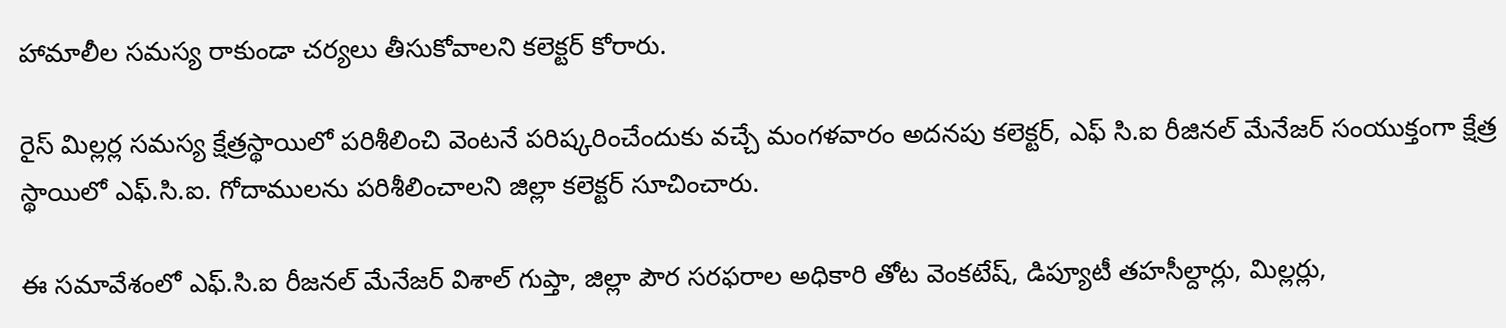హామాలీల సమస్య రాకుండా చర్యలు తీసుకోవాలని కలెక్టర్ కోరారు.

రైస్ మిల్లర్ల సమస్య క్షేత్రస్థాయిలో పరిశీలించి వెంటనే పరిష్కరించేందుకు వచ్చే మంగళవారం అదనపు కలెక్టర్, ఎఫ్ సి.ఐ రీజినల్ మేనేజర్ సంయుక్తంగా క్షేత్ర స్థాయిలో ఎఫ్.సి.ఐ. గోదాములను పరిశీలించాలని జిల్లా కలెక్టర్ సూచించారు.

ఈ సమావేశంలో ఎఫ్.సి.ఐ రీజనల్ మేనేజర్ విశాల్ గుప్తా, జిల్లా పౌర సరఫరాల అధికారి తోట వెంకటేష్, డిప్యూటీ తహసీల్దార్లు, మిల్లర్లు,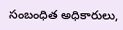సంబంధిత అధికారులు,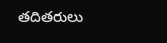తదితరులు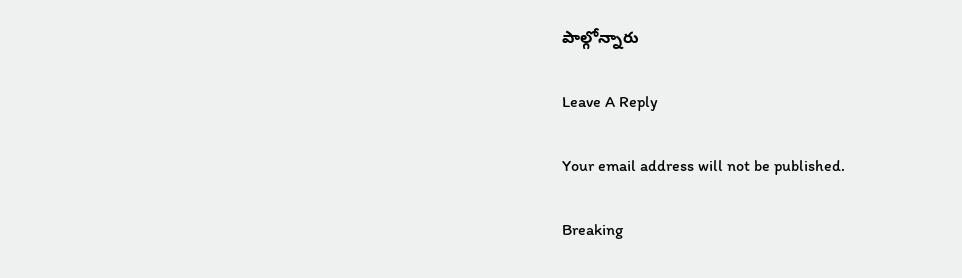పాల్గోన్నారు

Leave A Reply

Your email address will not be published.

Breaking